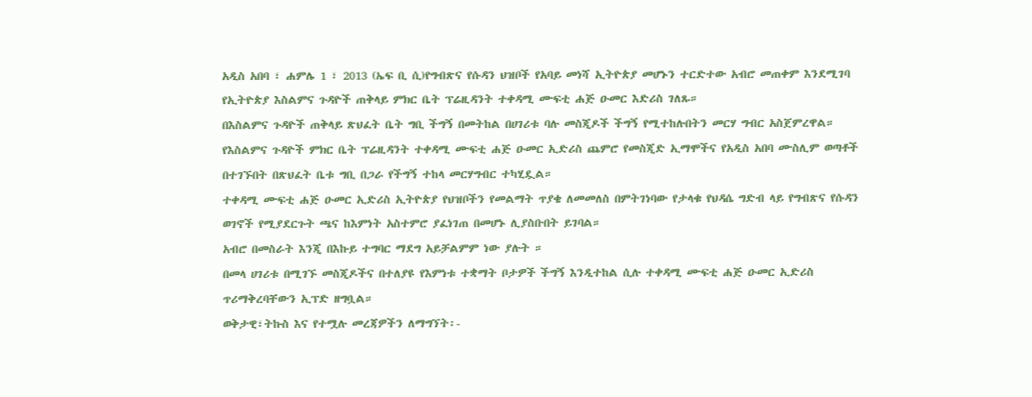አዲስ አበባ ፣ ሐምሌ 1 ፣ 2013 (ኤፍ ቢ ሲ)የግብጽና የሱዳን ህዝቦች የአባይ መነሻ ኢትዮጵያ መሆኑን ተርድተው አብሮ መጠቀም እንደሚገባ የኢትዮጵያ እስልምና ጉዳዮች ጠቅላይ ምክር ቤት ፕሬዚዳንት ተቀዳሚ ሙፍቲ ሐጅ ዑመር እድሪስ ገለጹ።
በእስልምና ጉዳዮች ጠቅላይ ጽህፈት ቤት ግቢ ችግኝ በመትከል በሀገሪቱ ባሉ መስጂዶች ችግኝ የሚተከሉበትን መርሃ ግብር አስጀምረዋል።
የእስልምና ጉዳዮች ምክር ቤት ፕሬዚዳንት ተቀዳሚ ሙፍቲ ሐጅ ዑመር ኢድሪስ ጨምሮ የመስጂድ ኢማሞችና የአዲስ አበባ ሙስሊም ወጣቶች በተገኙበት በጽህፈት ቤቱ ግቢ በጋራ የችግኝ ተከላ መርሃግብር ተካሂዷል።
ተቀዳሚ ሙፍቲ ሐጅ ዑመር ኢድሪስ ኢትዮጵያ የህዝቦችን የመልማት ጥያቄ ለመመለስ በምትገነባው የታላቁ የህዳሴ ግድብ ላይ የግብጽና የሱዳን ወገኖች የሚያደርጉት ጫና ከእምነት አስተምሮ ያፈነገጠ በመሆኑ ሊያስቡበት ይገባል።
አብሮ በመስራት እንጂ በእኩይ ተግባር ማደግ አይቻልምም ነው ያሉት ።
በመላ ሀገሪቱ በሚገኙ መስጂዶችና በተለያዩ የእምነቱ ተቋማት ቦታዎች ችግኝ እንዲተከል ሲሉ ተቀዳሚ ሙፍቲ ሐጅ ዑመር ኢድሪስ ጥሪማቅረባቸውን ኢፕድ ዘግቧል።
ወቅታዊ፣ትኩስ እና የተሟሉ መረጃዎችን ለማግኘት፡-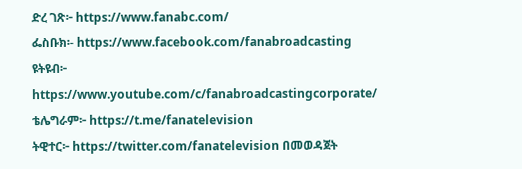ድረ ገጽ፦ https://www.fanabc.com/
ፌስቡክ፡- https://www.facebook.com/fanabroadcasting
ዩትዩብ፦ https://www.youtube.com/c/fanabroadcastingcorporate/
ቴሌግራም፦ https://t.me/fanatelevision
ትዊተር፦ https://twitter.com/fanatelevision በመወዳጀት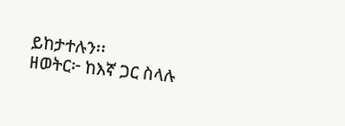ይከታተሉን፡፡
ዘወትር፦ ከእኛ ጋር ስላሉ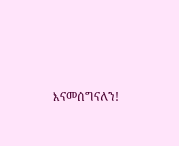እናመሰግናለን!